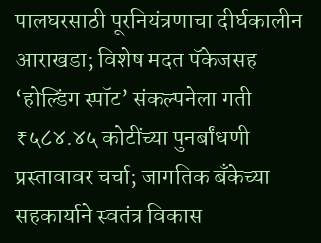पालघरसाठी पूरनियंत्रणाचा दीर्घकालीन आराखडा; विशेष मदत पॅकेजसह ‘होल्डिंग स्पॉट’ संकल्पनेला गती
₹५८४.४५ कोटींच्या पुनर्बांधणी प्रस्तावावर चर्चा; जागतिक बँकेच्या सहकार्याने स्वतंत्र विकास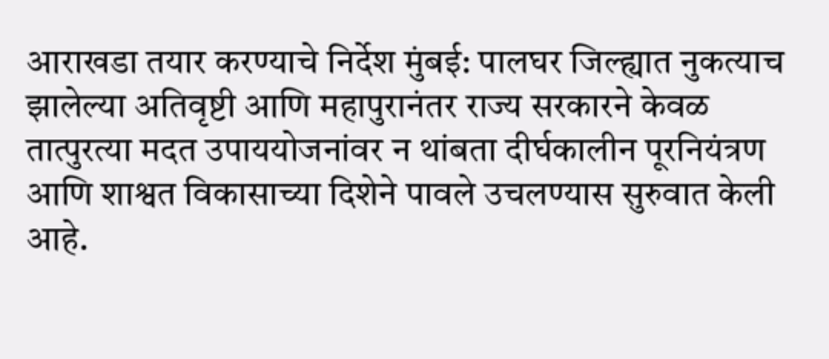आराखडा तयार करण्याचे निर्देश मुंबई: पालघर जिल्ह्यात नुकत्याच झालेल्या अतिवृष्टी आणि महापुरानंतर राज्य सरकारने केवळ तात्पुरत्या मदत उपाययोजनांवर न थांबता दीर्घकालीन पूरनियंत्रण आणि शाश्वत विकासाच्या दिशेने पावले उचलण्यास सुरुवात केली आहे.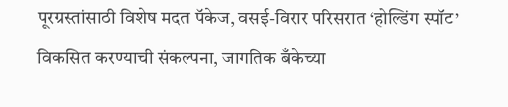पूरग्रस्तांसाठी विशेष मदत पॅकेज, वसई-विरार परिसरात ‘होल्डिंग स्पॉट’ विकसित करण्याची संकल्पना, जागतिक बँकेच्या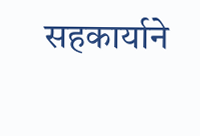सहकार्याने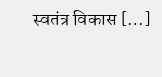स्वतंत्र विकास […]